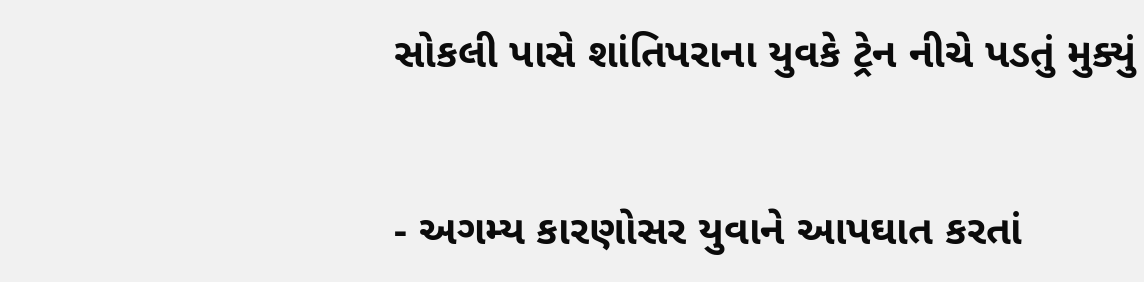સોકલી પાસે શાંતિપરાના યુવકે ટ્રેન નીચે પડતું મુક્યું


- અગમ્ય કારણોસર યુવાને આપઘાત કરતાં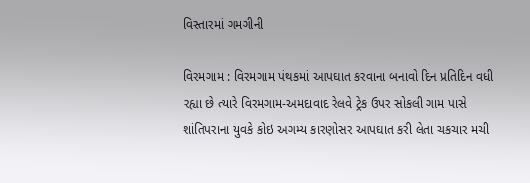વિસ્તારમાં ગમગીની

વિરમગામ : વિરમગામ પંથકમાં આપઘાત કરવાના બનાવો દિન પ્રતિદિન વધી રહ્યા છે ત્યારે વિરમગામ-અમદાવાદ રેલવે ટ્રેક ઉપર સોકલી ગામ પાસે શાંતિપરાના યુવકે કોઇ અગમ્ય કારણોસર આપઘાત કરી લેતા ચકચાર મચી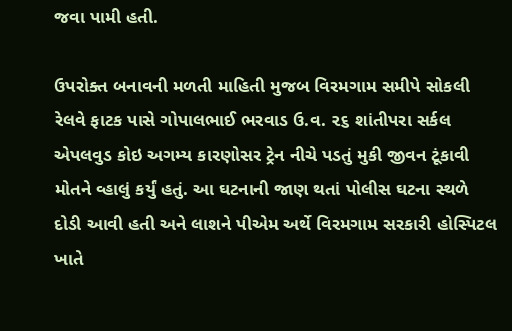જવા પામી હતી.

ઉપરોક્ત બનાવની મળતી માહિતી મુજબ વિરમગામ સમીપે સોકલી રેલવે ફાટક પાસે ગોપાલભાઈ ભરવાડ ઉ.વ. ૨૬ શાંતીપરા સર્કલ એપલવુડ કોઇ અગમ્ય કારણોસર ટ્રેન નીચે પડતું મુકી જીવન ટૂંકાવી મોતને વ્હાલું કર્યું હતું. આ ઘટનાની જાણ થતાં પોલીસ ઘટના સ્થળે દોડી આવી હતી અને લાશને પીએમ અર્થે વિરમગામ સરકારી હોસ્પિટલ ખાતે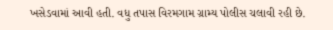ખસેડવામાં આવી હતી. વધુ તપાસ વિરમગામ ગ્રામ્ય પોલીસ ચલાવી રહી છે.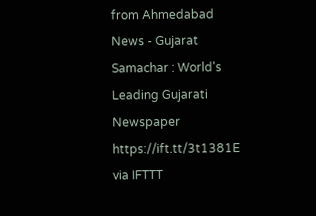from Ahmedabad News - Gujarat Samachar : World's Leading Gujarati Newspaper https://ift.tt/3t1381E
via IFTTT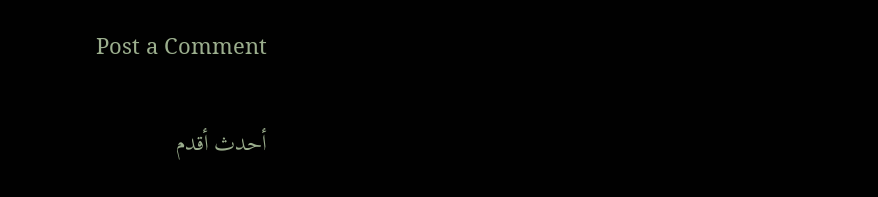Post a Comment

أحدث أقدم